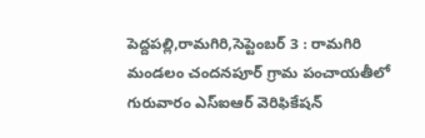పెద్దపల్లి,రామగిరి,సెప్టెంబర్ 3 : రామగిరి మండలం చందనపూర్ గ్రామ పంచాయతీలో గురువారం ఎస్ఐఆర్ వెరిఫికేషన్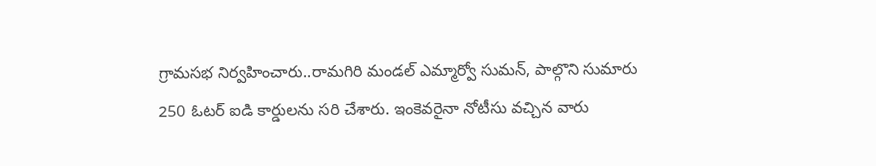గ్రామసభ నిర్వహించారు..రామగిరి మండల్ ఎమ్మార్వో సుమన్, పాల్గొని సుమారు 250 ఓటర్ ఐడి కార్డులను సరి చేశారు. ఇంకెవరైనా నోటీసు వచ్చిన వారు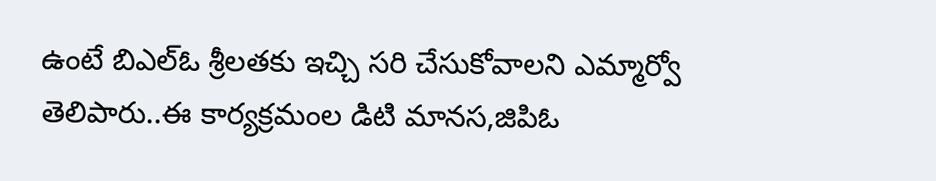ఉంటే బిఎల్ఓ శ్రీలతకు ఇచ్చి సరి చేసుకోవాలని ఎమ్మార్వో తెలిపారు..ఈ కార్యక్రమంల డిటి మానస,జిపిఓ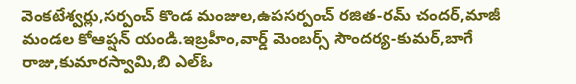వెంకటేశ్వర్లు,సర్పంచ్ కొండ మంజుల,ఉపసర్పంచ్ రజిత-రమ్ చందర్,మాజీ మండల కోఆప్షన్ యండి.ఇబ్రహీం,వార్డ్ మెంబర్స్ సౌందర్య-కుమర్,బాగే రాజు,కుమారస్వామి,బి ఎల్ఓ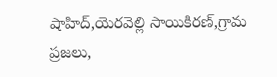షాహిద్,యెరవెల్లి సాయికిరణ్,గ్రామ ప్రజలు,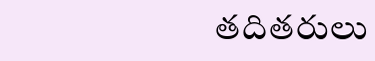తదితరులు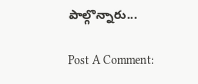పాల్గొన్నారు...

Post A Comment: